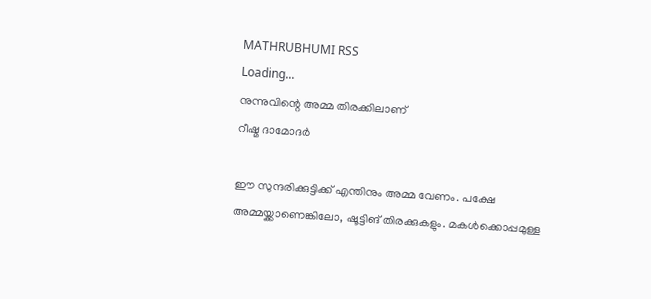MATHRUBHUMI RSS
Loading...
നുന്നുവിന്റെ അമ്മ തിരക്കിലാണ്‌
റീഷ്മ ദാമോദര്‍

ഈ സുന്ദരിക്കുട്ടിക്ക് എന്തിനും അമ്മ വേണം. പക്ഷേ അമ്മയ്ക്കാണെങ്കിലോ, ഷൂട്ടിങ് തിരക്കുകളും. മകള്‍ക്കൊപ്പമുള്ള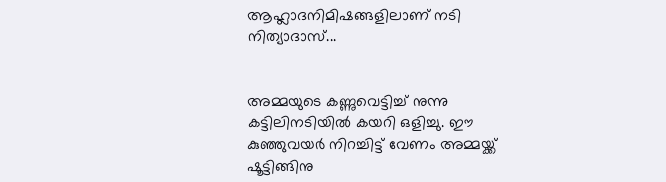ആഹ്ലാദനിമിഷങ്ങളിലാണ് നടി നിത്യാദാസ്...


അമ്മയുടെ കണ്ണുവെട്ടിച്ച് നുന്നു കട്ടിലിനടിയില്‍ കയറി ഒളിച്ചു. ഈ കുഞ്ഞുവയര്‍ നിറച്ചിട്ട് വേണം അമ്മയ്ക്ക് ഷൂട്ടിങ്ങിനു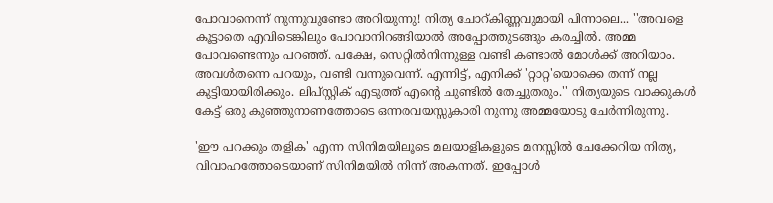പോവാനെന്ന് നുന്നുവുണ്ടോ അറിയുന്നു! നിത്യ ചോറ്കിണ്ണവുമായി പിന്നാലെ... ''അവളെ കൂട്ടാതെ എവിടെങ്കിലും പോവാനിറങ്ങിയാല്‍ അപ്പോത്തുടങ്ങും കരച്ചില്‍. അമ്മ പോവണ്ടെന്നും പറഞ്ഞ്. പക്ഷേ, സെറ്റില്‍നിന്നുള്ള വണ്ടി കണ്ടാല്‍ മോള്‍ക്ക് അറിയാം. അവള്‍തന്നെ പറയും, വണ്ടി വന്നുവെന്ന്. എന്നിട്ട്, എനിക്ക് 'റ്റാറ്റ'യൊക്കെ തന്ന് നല്ല കുട്ടിയായിരിക്കും. ലിപ്സ്റ്റിക് എടുത്ത് എന്റെ ചുണ്ടില്‍ തേച്ചുതരും.'' നിത്യയുടെ വാക്കുകള്‍ കേട്ട് ഒരു കുഞ്ഞുനാണത്തോടെ ഒന്നരവയസ്സുകാരി നുന്നു അമ്മയോടു ചേര്‍ന്നിരുന്നു.

'ഈ പറക്കും തളിക' എന്ന സിനിമയിലൂടെ മലയാളികളുടെ മനസ്സില്‍ ചേക്കേറിയ നിത്യ, വിവാഹത്തോടെയാണ് സിനിമയില്‍ നിന്ന് അകന്നത്. ഇപ്പോള്‍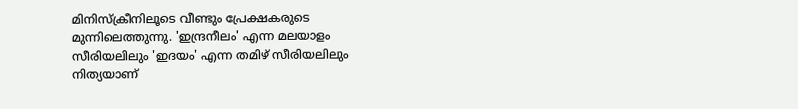മിനിസ്‌ക്രീനിലൂടെ വീണ്ടും പ്രേക്ഷകരുടെ മുന്നിലെത്തുന്നു. 'ഇന്ദ്രനീലം' എന്ന മലയാളം സീരിയലിലും 'ഇദയം' എന്ന തമിഴ് സീരിയലിലും നിത്യയാണ്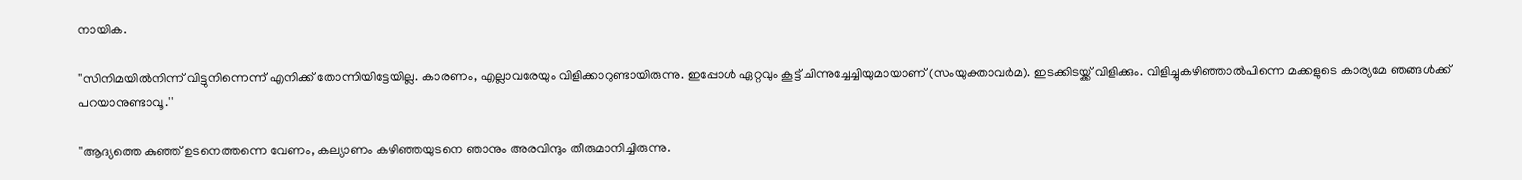നായിക.

''സിനിമയില്‍നിന്ന് വിട്ടുനിന്നെന്ന് എനിക്ക് തോന്നിയിട്ടേയില്ല. കാരണം, എല്ലാവരേയും വിളിക്കാറുണ്ടായിരുന്നു. ഇപ്പോള്‍ ഏറ്റവും കൂട്ട് ചിന്നുച്ചേച്ചിയുമായാണ് (സംയുക്താവര്‍മ). ഇടക്കിടയ്ക്ക് വിളിക്കും. വിളിച്ചുകഴിഞ്ഞാല്‍പിന്നെ മക്കളുടെ കാര്യമേ ഞങ്ങള്‍ക്ക് പറയാനുണ്ടാവൂ.''

''ആദ്യത്തെ കുഞ്ഞ് ഉടനെത്തന്നെ വേണം, കല്യാണം കഴിഞ്ഞയുടനെ ഞാനും അരവിന്ദും തീരുമാനിച്ചിരുന്നു.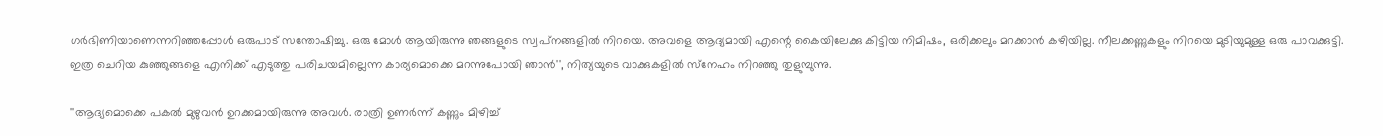ഗര്‍ഭിണിയാണെന്നറിഞ്ഞപ്പോള്‍ ഒരുപാട് സന്തോഷിച്ചു. ഒരു മോള്‍ ആയിരുന്നു ഞങ്ങളുടെ സ്വപ്‌നങ്ങളില്‍ നിറയെ. അവളെ ആദ്യമായി എന്റെ കൈയിലേക്കു കിട്ടിയ നിമിഷം, ഒരിക്കലും മറക്കാന്‍ കഴിയില്ല. നീലക്കണ്ണുകളും നിറയെ മുടിയുമുള്ള ഒരു പാവക്കുട്ടി. ഇത്ര ചെറിയ കുഞ്ഞുങ്ങളെ എനിക്ക് എടുത്തു പരിചയമില്ലെന്ന കാര്യമൊക്കെ മറന്നുപോയി ഞാന്‍'', നിത്യയുടെ വാക്കുകളില്‍ സ്‌നേഹം നിറഞ്ഞു തുളുമ്പുന്നു.

''ആദ്യമൊക്കെ പകല്‍ മുഴുവന്‍ ഉറക്കമായിരുന്നു അവള്‍. രാത്രി ഉണര്‍ന്ന് കണ്ണും മിഴിച്ച്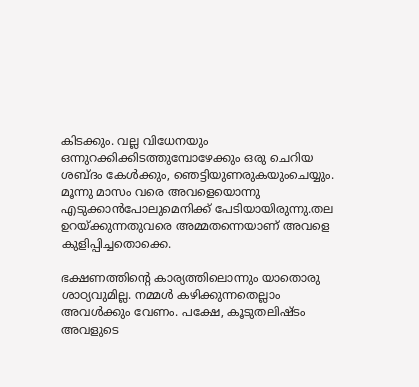കിടക്കും. വല്ല വിധേനയും ഒന്നുറക്കിക്കിടത്തുമ്പോഴേക്കും ഒരു ചെറിയ ശബ്ദം കേള്‍ക്കും, ഞെട്ടിയുണരുകയുംചെയ്യും. മൂന്നു മാസം വരെ അവളെയൊന്നു എടുക്കാന്‍പോലുമെനിക്ക് പേടിയായിരുന്നു.തല ഉറയ്ക്കുന്നതുവരെ അമ്മതന്നെയാണ് അവളെ കുളിപ്പിച്ചതൊക്കെ.

ഭക്ഷണത്തിന്റെ കാര്യത്തിലൊന്നും യാതൊരു ശാഠ്യവുമില്ല. നമ്മള്‍ കഴിക്കുന്നതെല്ലാം അവള്‍ക്കും വേണം. പക്ഷേ, കൂടുതലിഷ്ടം അവളുടെ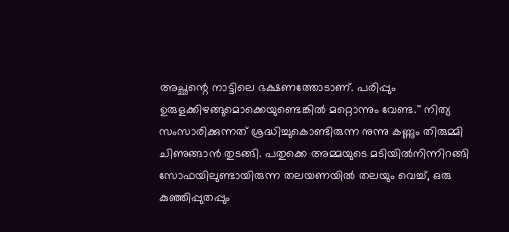അച്ഛന്റെ നാട്ടിലെ ഭക്ഷണത്തോടാണ്. പരിപ്പും ഉരുളക്കിഴങ്ങുമൊക്കെയുണ്ടെങ്കില്‍ മറ്റൊന്നും വേണ്ട.'' നിത്യ സംസാരിക്കുന്നത് ശ്രദ്ധിച്ചുകൊണ്ടിരുന്ന നുന്നു കണ്ണും തിരുമ്മി ചിണുങ്ങാന്‍ തുടങ്ങി. പതുക്കെ അമ്മയുടെ മടിയില്‍നിന്നിറങ്ങി സോഫയിലുണ്ടായിരുന്ന തലയണയില്‍ തലയും വെച്ച്, ഒരു കുഞ്ഞിപ്പുതപ്പും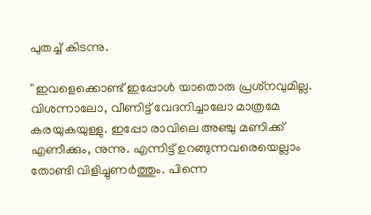പുതച്ച് കിടന്നു.

''ഇവളെക്കൊണ്ട് ഇപ്പോള്‍ യാതൊരു പ്രശ്‌നവുമില്ല. വിശന്നാലോ, വീണിട്ട് വേദനിച്ചാലോ മാത്രമേ കരയുകയുള്ളു. ഇപ്പോ രാവിലെ അഞ്ചു മണിക്ക് എണീക്കും, നുന്നു. എന്നിട്ട് ഉറങ്ങുന്നവരെയെല്ലാം തോണ്ടി വിളിച്ചുണര്‍ത്തും. പിന്നെ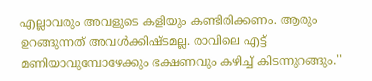എല്ലാവരും അവളുടെ കളിയും കണ്ടിരിക്കണം. ആരും ഉറങ്ങുന്നത് അവള്‍ക്കിഷ്ടമല്ല. രാവിലെ എട്ട് മണിയാവുമ്പോഴേക്കും ഭക്ഷണവും കഴിച്ച് കിടന്നുറങ്ങും.''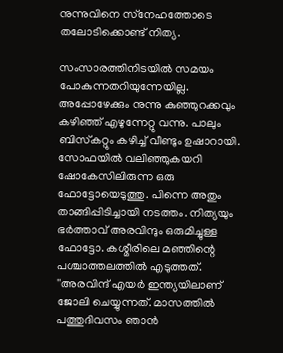നുന്നുവിനെ സ്‌നേഹത്തോടെ തലോടിക്കൊണ്ട് നിത്യ.

സംസാരത്തിനിടയില്‍ സമയം പോകുന്നതറിയുന്നേയില്ല. അപ്പോഴേക്കും നുന്നു കുഞ്ഞുറക്കവും കഴിഞ്ഞ് എഴുന്നേറ്റു വന്നു. പാലും ബിസ്‌കറ്റും കഴിച്ച് വീണ്ടും ഉഷാറായി. സോഫയില്‍ വലിഞ്ഞുകയറി ഷോകേസിലിരുന്ന ഒരു ഫോട്ടോയെടുത്തു. പിന്നെ അതും താങ്ങിപ്പിടിച്ചായി നടത്തം. നിത്യയും ഭര്‍ത്താവ് അരവിന്ദും ഒരുമിച്ചുള്ള ഫോട്ടോ. കശ്മീരിലെ മഞ്ഞിന്റെ പശ്ചാത്തലത്തില്‍ എടുത്തത്. ''അരവിന്ദ് എയര്‍ ഇന്ത്യയിലാണ് ജോലി ചെയ്യുന്നത്. മാസത്തില്‍ പത്തുദിവസം ഞാന്‍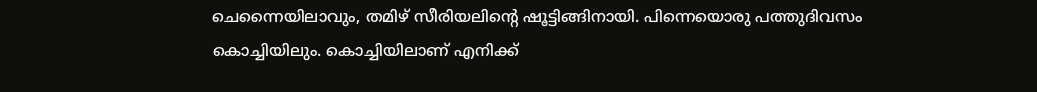ചെന്നൈയിലാവും, തമിഴ് സീരിയലിന്റെ ഷൂട്ടിങ്ങിനായി. പിന്നെയൊരു പത്തുദിവസം കൊച്ചിയിലും. കൊച്ചിയിലാണ് എനിക്ക്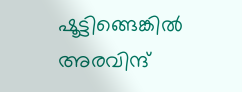ഷൂട്ടിങ്ങെങ്കില്‍ അരവിന്ദ്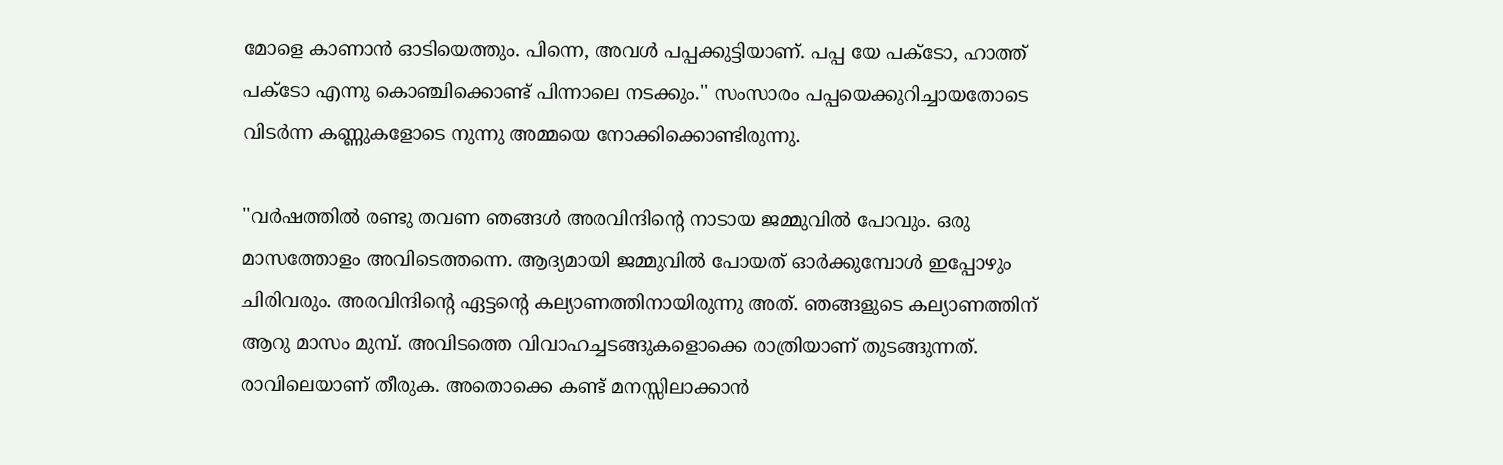മോളെ കാണാന്‍ ഓടിയെത്തും. പിന്നെ, അവള്‍ പപ്പക്കുട്ടിയാണ്. പപ്പ യേ പക്‌ടോ, ഹാത്ത് പക്‌ടോ എന്നു കൊഞ്ചിക്കൊണ്ട് പിന്നാലെ നടക്കും.'' സംസാരം പപ്പയെക്കുറിച്ചായതോടെ വിടര്‍ന്ന കണ്ണുകളോടെ നുന്നു അമ്മയെ നോക്കിക്കൊണ്ടിരുന്നു.

''വര്‍ഷത്തില്‍ രണ്ടു തവണ ഞങ്ങള്‍ അരവിന്ദിന്റെ നാടായ ജമ്മുവില്‍ പോവും. ഒരു മാസത്തോളം അവിടെത്തന്നെ. ആദ്യമായി ജമ്മുവില്‍ പോയത് ഓര്‍ക്കുമ്പോള്‍ ഇപ്പോഴും ചിരിവരും. അരവിന്ദിന്റെ ഏട്ടന്റെ കല്യാണത്തിനായിരുന്നു അത്. ഞങ്ങളുടെ കല്യാണത്തിന് ആറു മാസം മുമ്പ്. അവിടത്തെ വിവാഹച്ചടങ്ങുകളൊക്കെ രാത്രിയാണ് തുടങ്ങുന്നത്. രാവിലെയാണ് തീരുക. അതൊക്കെ കണ്ട് മനസ്സിലാക്കാന്‍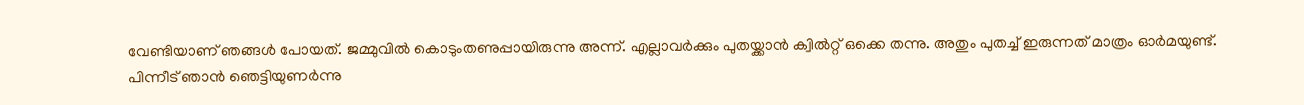വേണ്ടിയാണ് ഞങ്ങള്‍ പോയത്. ജമ്മുവില്‍ കൊടുംതണുപ്പായിരുന്നു അന്ന്. എല്ലാവര്‍ക്കും പുതയ്ക്കാന്‍ ക്വില്‍റ്റ് ഒക്കെ തന്നു. അതും പുതച്ച് ഇരുന്നത് മാത്രം ഓര്‍മയുണ്ട്. പിന്നീട് ഞാന്‍ ഞെട്ടിയുണര്‍ന്നു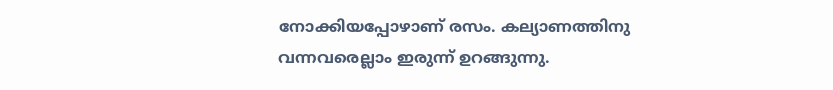നോക്കിയപ്പോഴാണ് രസം. കല്യാണത്തിനു വന്നവരെല്ലാം ഇരുന്ന് ഉറങ്ങുന്നു.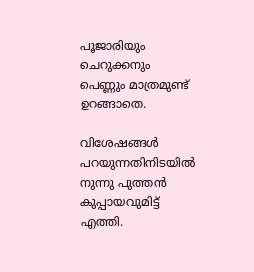പൂജാരിയും ചെറുക്കനും പെണ്ണും മാത്രമുണ്ട് ഉറങ്ങാതെ.

വിശേഷങ്ങള്‍ പറയുന്നതിനിടയില്‍ നുന്നു പുത്തന്‍ കുപ്പായവുമിട്ട് എത്തി.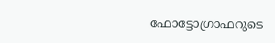ഫോട്ടോഗ്രാഫറുടെ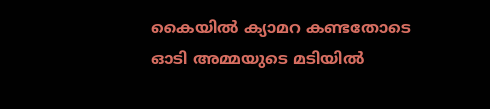കൈയില്‍ ക്യാമറ കണ്ടതോടെ ഓടി അമ്മയുടെ മടിയില്‍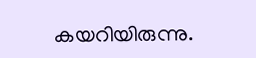കയറിയിരുന്നു.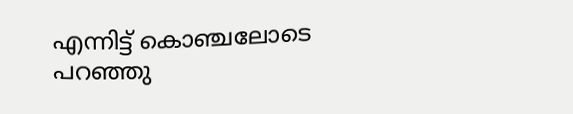എന്നിട്ട് കൊഞ്ചലോടെ പറഞ്ഞു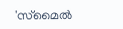'സ്‌മൈല്‍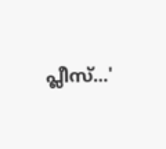പ്ലീസ്...'